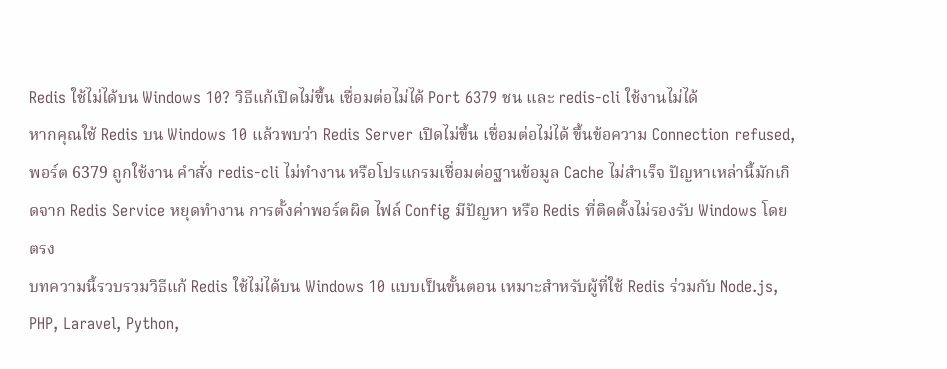Redis ใช้ไม่ได้บน Windows 10? วิธีแก้เปิดไม่ขึ้น เชื่อมต่อไม่ได้ Port 6379 ชน และ redis-cli ใช้งานไม่ได้
หากคุณใช้ Redis บน Windows 10 แล้วพบว่า Redis Server เปิดไม่ขึ้น เชื่อมต่อไม่ได้ ขึ้นข้อความ Connection refused, พอร์ต 6379 ถูกใช้งาน คำสั่ง redis-cli ไม่ทำงาน หรือโปรแกรมเชื่อมต่อฐานข้อมูล Cache ไม่สำเร็จ ปัญหาเหล่านี้มักเกิดจาก Redis Service หยุดทำงาน การตั้งค่าพอร์ตผิด ไฟล์ Config มีปัญหา หรือ Redis ที่ติดตั้งไม่รองรับ Windows โดยตรง
บทความนี้รวบรวมวิธีแก้ Redis ใช้ไม่ได้บน Windows 10 แบบเป็นขั้นตอน เหมาะสำหรับผู้ที่ใช้ Redis ร่วมกับ Node.js, PHP, Laravel, Python,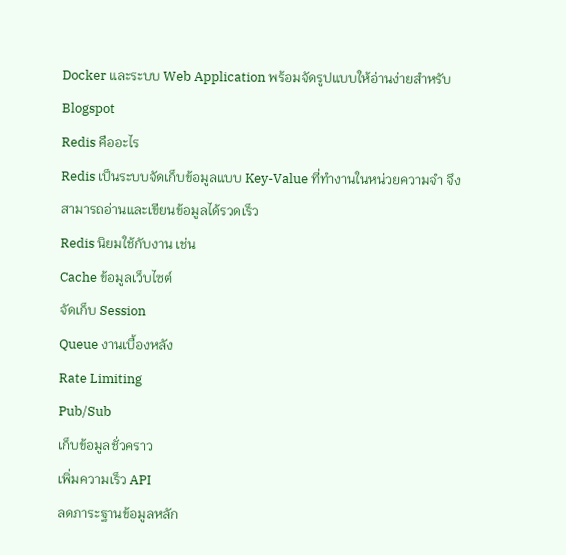Docker และระบบ Web Application พร้อมจัดรูปแบบให้อ่านง่ายสำหรับ Blogspot
Redis คืออะไร
Redis เป็นระบบจัดเก็บข้อมูลแบบ Key-Value ที่ทำงานในหน่วยความจำ จึงสามารถอ่านและเขียนข้อมูลได้รวดเร็ว
Redis นิยมใช้กับงาน เช่น
Cache ข้อมูลเว็บไซต์
จัดเก็บ Session
Queue งานเบื้องหลัง
Rate Limiting
Pub/Sub
เก็บข้อมูลชั่วคราว
เพิ่มความเร็ว API
ลดภาระฐานข้อมูลหลัก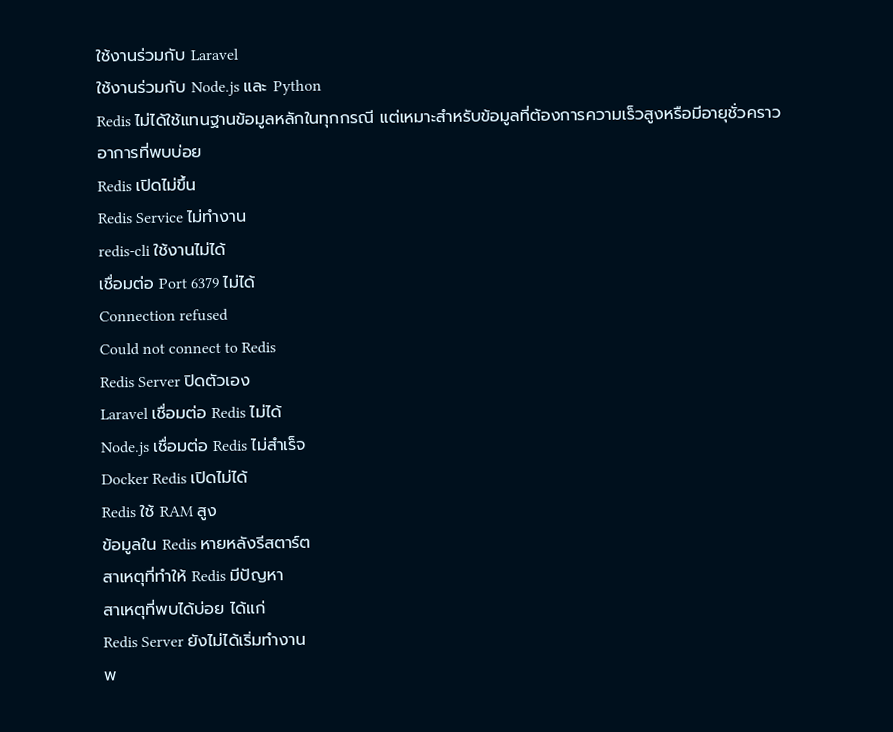ใช้งานร่วมกับ Laravel
ใช้งานร่วมกับ Node.js และ Python
Redis ไม่ได้ใช้แทนฐานข้อมูลหลักในทุกกรณี แต่เหมาะสำหรับข้อมูลที่ต้องการความเร็วสูงหรือมีอายุชั่วคราว
อาการที่พบบ่อย
Redis เปิดไม่ขึ้น
Redis Service ไม่ทำงาน
redis-cli ใช้งานไม่ได้
เชื่อมต่อ Port 6379 ไม่ได้
Connection refused
Could not connect to Redis
Redis Server ปิดตัวเอง
Laravel เชื่อมต่อ Redis ไม่ได้
Node.js เชื่อมต่อ Redis ไม่สำเร็จ
Docker Redis เปิดไม่ได้
Redis ใช้ RAM สูง
ข้อมูลใน Redis หายหลังรีสตาร์ต
สาเหตุที่ทำให้ Redis มีปัญหา
สาเหตุที่พบได้บ่อย ได้แก่
Redis Server ยังไม่ได้เริ่มทำงาน
พ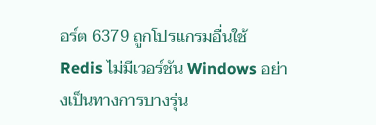อร์ต 6379 ถูกโปรแกรมอื่นใช้
Redis ไม่มีเวอร์ชัน Windows อย่างเป็นทางการบางรุ่น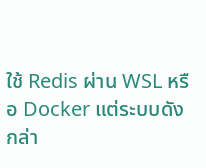ใช้ Redis ผ่าน WSL หรือ Docker แต่ระบบดังกล่า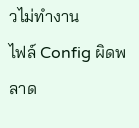วไม่ทำงาน
ไฟล์ Config ผิดพลาด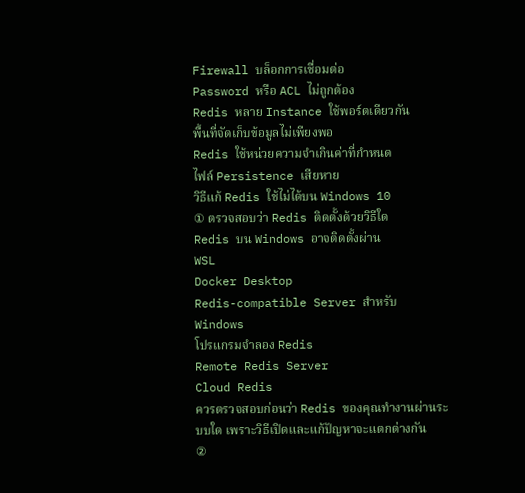Firewall บล็อกการเชื่อมต่อ
Password หรือ ACL ไม่ถูกต้อง
Redis หลาย Instance ใช้พอร์ตเดียวกัน
พื้นที่จัดเก็บข้อมูลไม่เพียงพอ
Redis ใช้หน่วยความจำเกินค่าที่กำหนด
ไฟล์ Persistence เสียหาย
วิธีแก้ Redis ใช้ไม่ได้บน Windows 10
① ตรวจสอบว่า Redis ติดตั้งด้วยวิธีใด
Redis บน Windows อาจติดตั้งผ่าน
WSL
Docker Desktop
Redis-compatible Server สำหรับ Windows
โปรแกรมจำลอง Redis
Remote Redis Server
Cloud Redis
ควรตรวจสอบก่อนว่า Redis ของคุณทำงานผ่านระบบใด เพราะวิธีเปิดและแก้ปัญหาจะแตกต่างกัน
②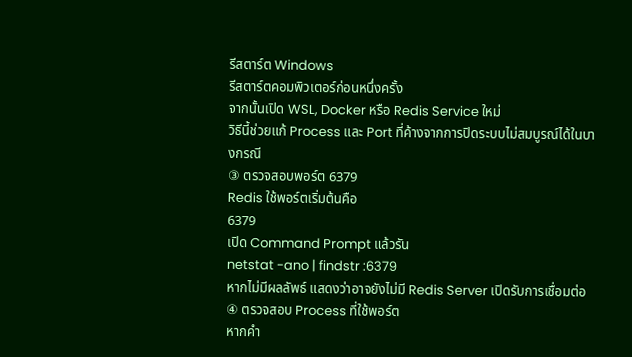รีสตาร์ต Windows
รีสตาร์ตคอมพิวเตอร์ก่อนหนึ่งครั้ง
จากนั้นเปิด WSL, Docker หรือ Redis Service ใหม่
วิธีนี้ช่วยแก้ Process และ Port ที่ค้างจากการปิดระบบไม่สมบูรณ์ได้ในบางกรณี
③ ตรวจสอบพอร์ต 6379
Redis ใช้พอร์ตเริ่มต้นคือ
6379
เปิด Command Prompt แล้วรัน
netstat -ano | findstr :6379
หากไม่มีผลลัพธ์ แสดงว่าอาจยังไม่มี Redis Server เปิดรับการเชื่อมต่อ
④ ตรวจสอบ Process ที่ใช้พอร์ต
หากคำ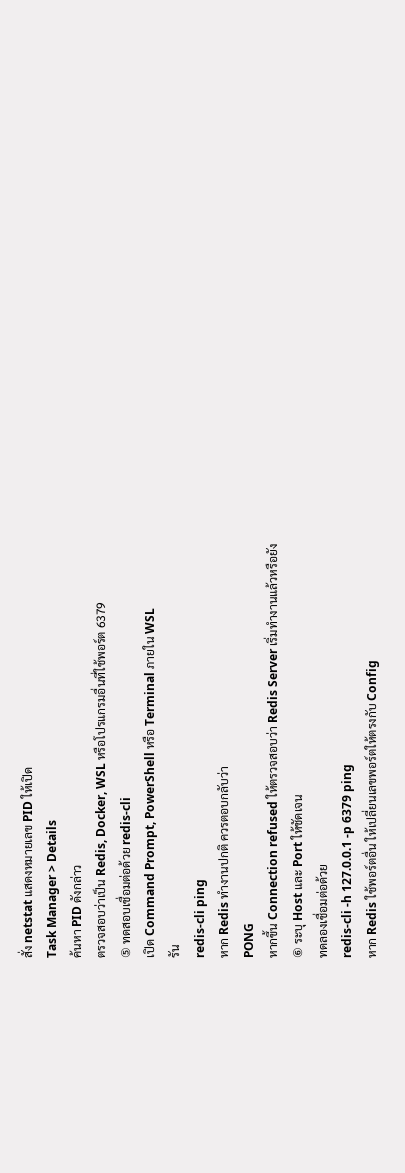สั่ง netstat แสดงหมายเลข PID ให้เปิด
Task Manager > Details
ค้นหา PID ดังกล่าว
ตรวจสอบว่าเป็น Redis, Docker, WSL หรือโปรแกรมอื่นที่ใช้พอร์ต 6379
⑤ ทดสอบเชื่อมต่อด้วย redis-cli
เปิด Command Prompt, PowerShell หรือ Terminal ภายใน WSL
รัน
redis-cli ping
หาก Redis ทำงานปกติ ควรตอบกลับว่า
PONG
หากขึ้น Connection refused ให้ตรวจสอบว่า Redis Server เริ่มทำงานแล้วหรือยัง
⑥ ระบุ Host และ Port ให้ชัดเจน
ทดลองเชื่อมต่อด้วย
redis-cli -h 127.0.0.1 -p 6379 ping
หาก Redis ใช้พอร์ตอื่น ให้เปลี่ยนเลขพอร์ตให้ตรงกับ Config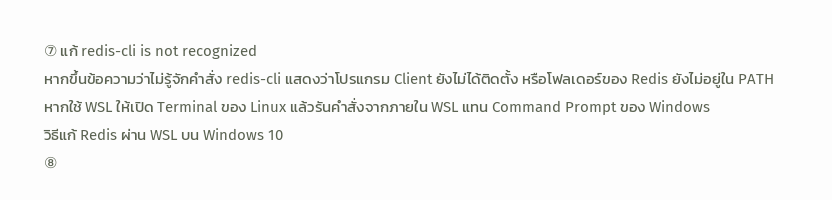⑦ แก้ redis-cli is not recognized
หากขึ้นข้อความว่าไม่รู้จักคำสั่ง redis-cli แสดงว่าโปรแกรม Client ยังไม่ได้ติดตั้ง หรือโฟลเดอร์ของ Redis ยังไม่อยู่ใน PATH
หากใช้ WSL ให้เปิด Terminal ของ Linux แล้วรันคำสั่งจากภายใน WSL แทน Command Prompt ของ Windows
วิธีแก้ Redis ผ่าน WSL บน Windows 10
⑧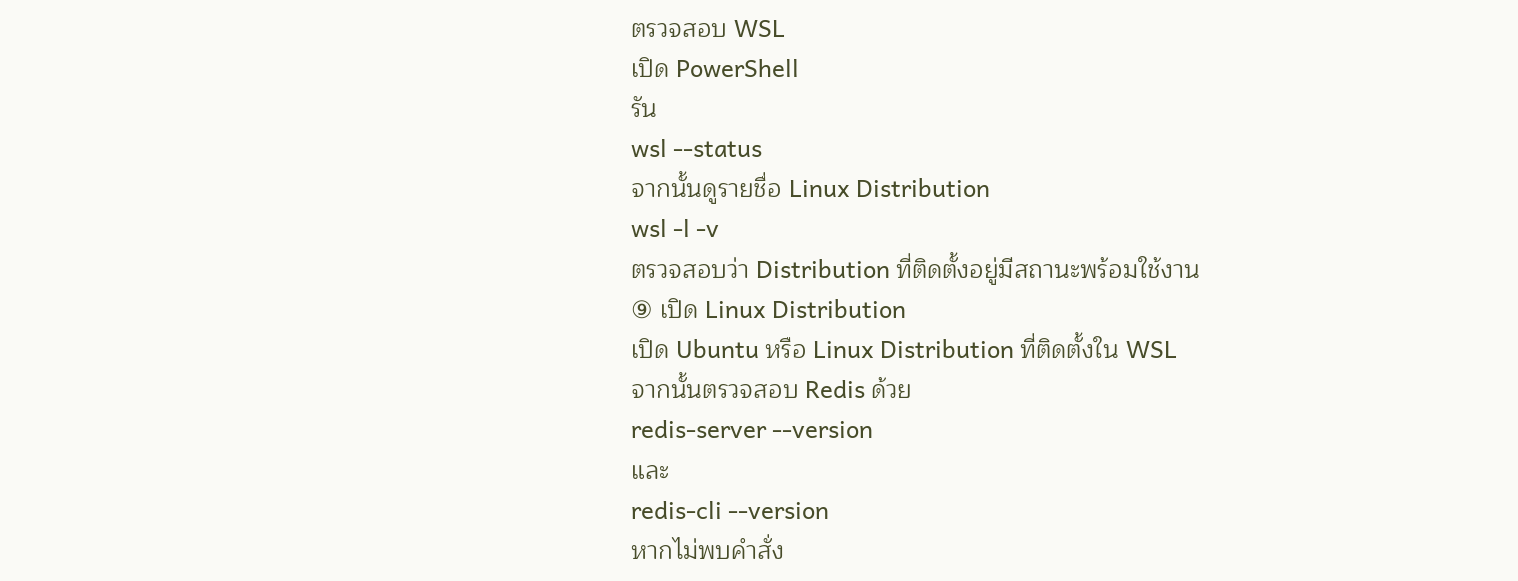ตรวจสอบ WSL
เปิด PowerShell
รัน
wsl --status
จากนั้นดูรายชื่อ Linux Distribution
wsl -l -v
ตรวจสอบว่า Distribution ที่ติดตั้งอยู่มีสถานะพร้อมใช้งาน
⑨ เปิด Linux Distribution
เปิด Ubuntu หรือ Linux Distribution ที่ติดตั้งใน WSL
จากนั้นตรวจสอบ Redis ด้วย
redis-server --version
และ
redis-cli --version
หากไม่พบคำสั่ง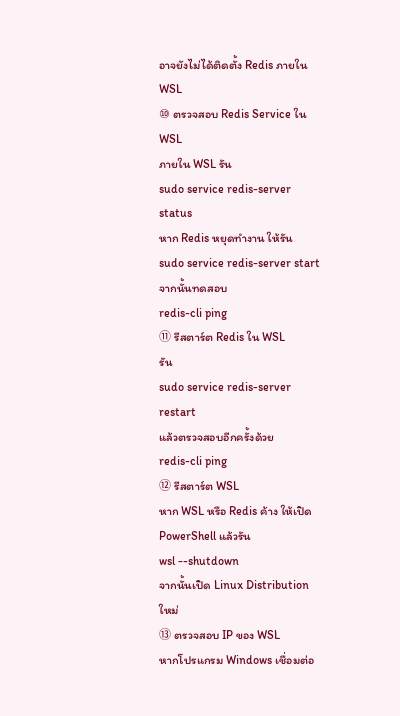อาจยังไม่ได้ติดตั้ง Redis ภายใน WSL
⑩ ตรวจสอบ Redis Service ใน WSL
ภายใน WSL รัน
sudo service redis-server status
หาก Redis หยุดทำงาน ให้รัน
sudo service redis-server start
จากนั้นทดสอบ
redis-cli ping
⑪ รีสตาร์ต Redis ใน WSL
รัน
sudo service redis-server restart
แล้วตรวจสอบอีกครั้งด้วย
redis-cli ping
⑫ รีสตาร์ต WSL
หาก WSL หรือ Redis ค้าง ให้เปิด PowerShell แล้วรัน
wsl --shutdown
จากนั้นเปิด Linux Distribution ใหม่
⑬ ตรวจสอบ IP ของ WSL
หากโปรแกรม Windows เชื่อมต่อ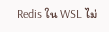Redis ใน WSL ไม่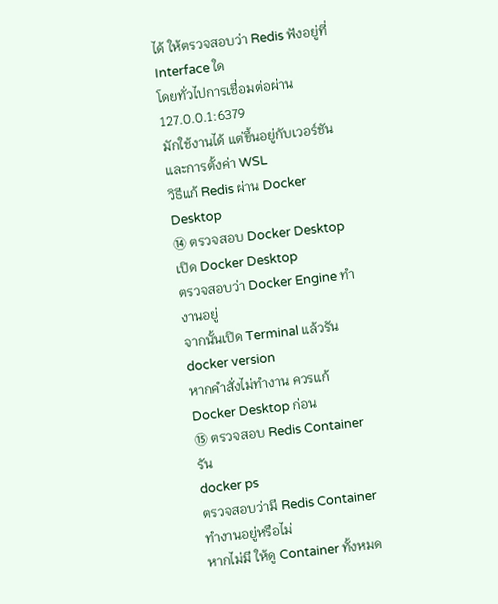ได้ ให้ตรวจสอบว่า Redis ฟังอยู่ที่ Interface ใด
โดยทั่วไปการเชื่อมต่อผ่าน
127.0.0.1:6379
มักใช้งานได้ แต่ขึ้นอยู่กับเวอร์ชันและการตั้งค่า WSL
วิธีแก้ Redis ผ่าน Docker Desktop
⑭ ตรวจสอบ Docker Desktop
เปิด Docker Desktop
ตรวจสอบว่า Docker Engine ทำงานอยู่
จากนั้นเปิด Terminal แล้วรัน
docker version
หากคำสั่งไม่ทำงาน ควรแก้ Docker Desktop ก่อน
⑮ ตรวจสอบ Redis Container
รัน
docker ps
ตรวจสอบว่ามี Redis Container ทำงานอยู่หรือไม่
หากไม่มี ให้ดู Container ทั้งหมด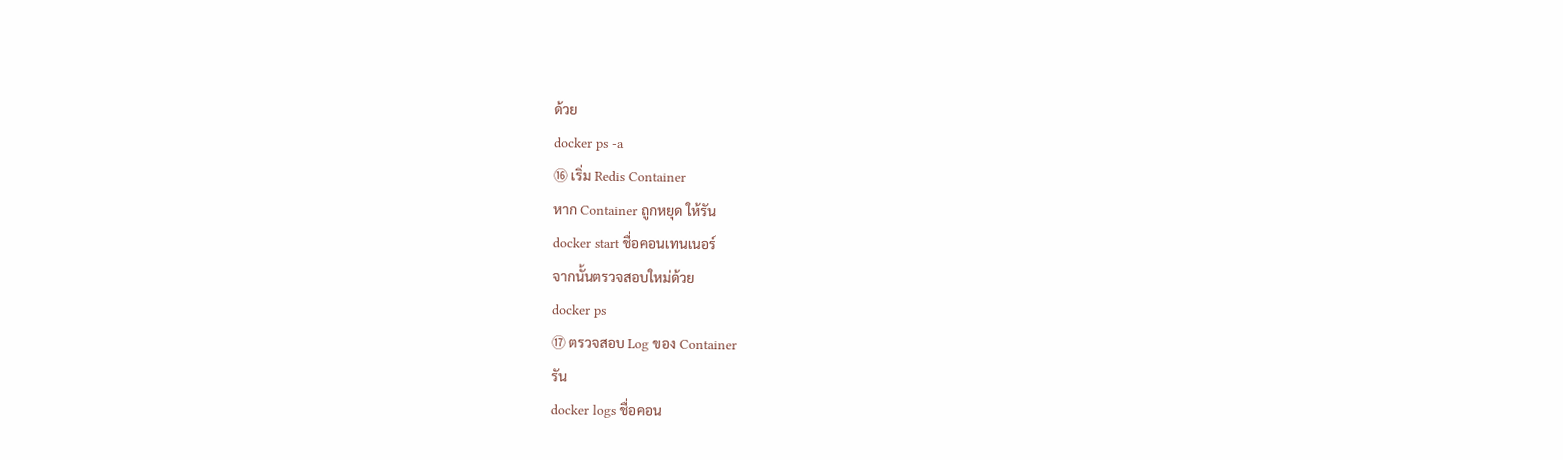ด้วย
docker ps -a
⑯ เริ่ม Redis Container
หาก Container ถูกหยุด ให้รัน
docker start ชื่อคอนเทนเนอร์
จากนั้นตรวจสอบใหม่ด้วย
docker ps
⑰ ตรวจสอบ Log ของ Container
รัน
docker logs ชื่อคอน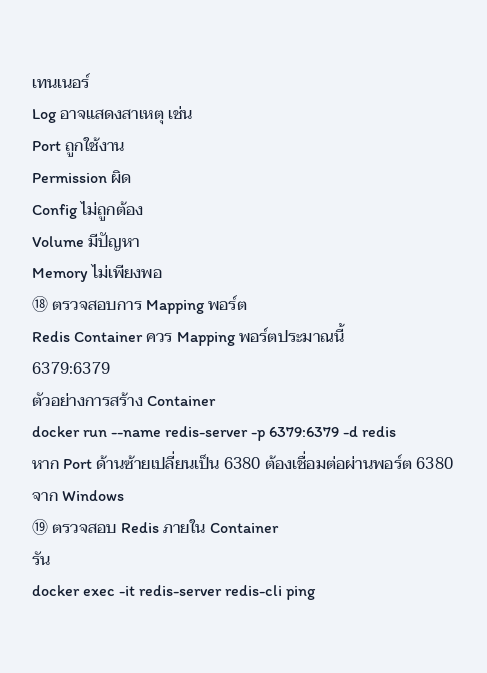เทนเนอร์
Log อาจแสดงสาเหตุ เช่น
Port ถูกใช้งาน
Permission ผิด
Config ไม่ถูกต้อง
Volume มีปัญหา
Memory ไม่เพียงพอ
⑱ ตรวจสอบการ Mapping พอร์ต
Redis Container ควร Mapping พอร์ตประมาณนี้
6379:6379
ตัวอย่างการสร้าง Container
docker run --name redis-server -p 6379:6379 -d redis
หาก Port ด้านซ้ายเปลี่ยนเป็น 6380 ต้องเชื่อมต่อผ่านพอร์ต 6380 จาก Windows
⑲ ตรวจสอบ Redis ภายใน Container
รัน
docker exec -it redis-server redis-cli ping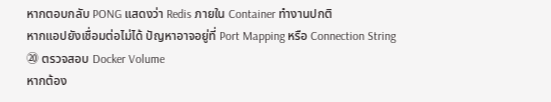หากตอบกลับ PONG แสดงว่า Redis ภายใน Container ทำงานปกติ
หากแอปยังเชื่อมต่อไม่ได้ ปัญหาอาจอยู่ที่ Port Mapping หรือ Connection String
⑳ ตรวจสอบ Docker Volume
หากต้อง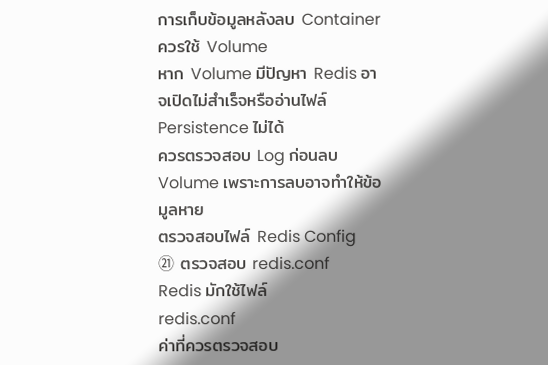การเก็บข้อมูลหลังลบ Container ควรใช้ Volume
หาก Volume มีปัญหา Redis อาจเปิดไม่สำเร็จหรืออ่านไฟล์ Persistence ไม่ได้
ควรตรวจสอบ Log ก่อนลบ Volume เพราะการลบอาจทำให้ข้อมูลหาย
ตรวจสอบไฟล์ Redis Config
㉑ ตรวจสอบ redis.conf
Redis มักใช้ไฟล์
redis.conf
ค่าที่ควรตรวจสอบ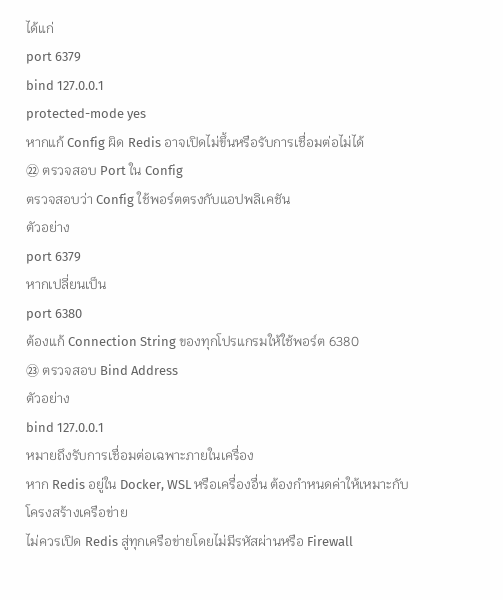ได้แก่
port 6379
bind 127.0.0.1
protected-mode yes
หากแก้ Config ผิด Redis อาจเปิดไม่ขึ้นหรือรับการเชื่อมต่อไม่ได้
㉒ ตรวจสอบ Port ใน Config
ตรวจสอบว่า Config ใช้พอร์ตตรงกับแอปพลิเคชัน
ตัวอย่าง
port 6379
หากเปลี่ยนเป็น
port 6380
ต้องแก้ Connection String ของทุกโปรแกรมให้ใช้พอร์ต 6380
㉓ ตรวจสอบ Bind Address
ตัวอย่าง
bind 127.0.0.1
หมายถึงรับการเชื่อมต่อเฉพาะภายในเครื่อง
หาก Redis อยู่ใน Docker, WSL หรือเครื่องอื่น ต้องกำหนดค่าให้เหมาะกับโครงสร้างเครือข่าย
ไม่ควรเปิด Redis สู่ทุกเครือข่ายโดยไม่มีรหัสผ่านหรือ Firewall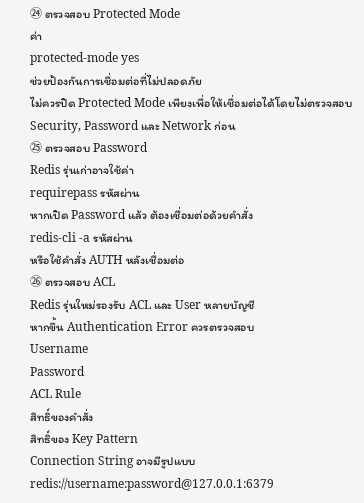㉔ ตรวจสอบ Protected Mode
ค่า
protected-mode yes
ช่วยป้องกันการเชื่อมต่อที่ไม่ปลอดภัย
ไม่ควรปิด Protected Mode เพียงเพื่อให้เชื่อมต่อได้โดยไม่ตรวจสอบ Security, Password และ Network ก่อน
㉕ ตรวจสอบ Password
Redis รุ่นเก่าอาจใช้ค่า
requirepass รหัสผ่าน
หากเปิด Password แล้ว ต้องเชื่อมต่อด้วยคำสั่ง
redis-cli -a รหัสผ่าน
หรือใช้คำสั่ง AUTH หลังเชื่อมต่อ
㉖ ตรวจสอบ ACL
Redis รุ่นใหม่รองรับ ACL และ User หลายบัญชี
หากขึ้น Authentication Error ควรตรวจสอบ
Username
Password
ACL Rule
สิทธิ์ของคำสั่ง
สิทธิ์ของ Key Pattern
Connection String อาจมีรูปแบบ
redis://username:password@127.0.0.1:6379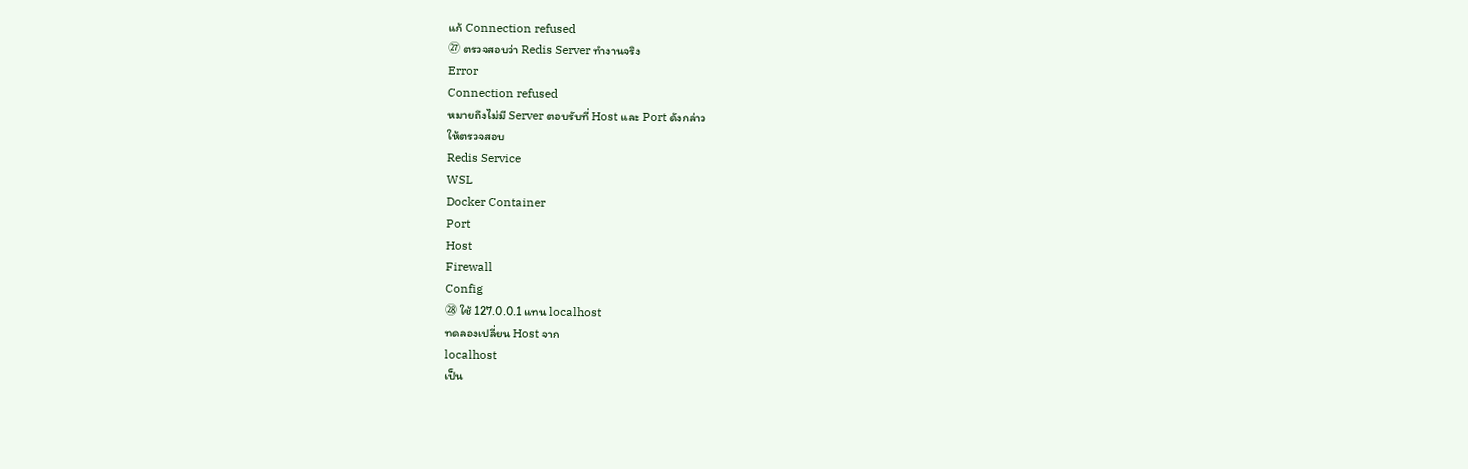แก้ Connection refused
㉗ ตรวจสอบว่า Redis Server ทำงานจริง
Error
Connection refused
หมายถึงไม่มี Server ตอบรับที่ Host และ Port ดังกล่าว
ให้ตรวจสอบ
Redis Service
WSL
Docker Container
Port
Host
Firewall
Config
㉘ ใช้ 127.0.0.1 แทน localhost
ทดลองเปลี่ยน Host จาก
localhost
เป็น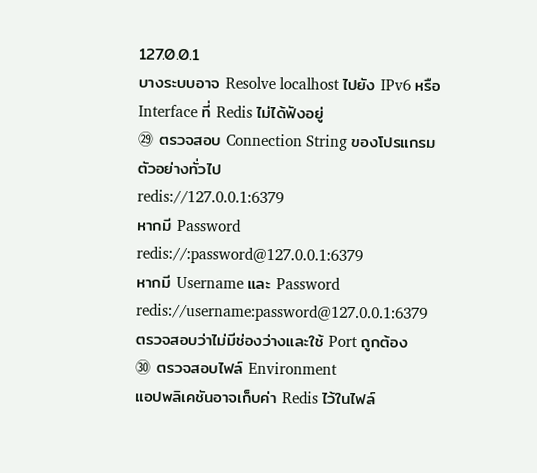127.0.0.1
บางระบบอาจ Resolve localhost ไปยัง IPv6 หรือ Interface ที่ Redis ไม่ได้ฟังอยู่
㉙ ตรวจสอบ Connection String ของโปรแกรม
ตัวอย่างทั่วไป
redis://127.0.0.1:6379
หากมี Password
redis://:password@127.0.0.1:6379
หากมี Username และ Password
redis://username:password@127.0.0.1:6379
ตรวจสอบว่าไม่มีช่องว่างและใช้ Port ถูกต้อง
㉚ ตรวจสอบไฟล์ Environment
แอปพลิเคชันอาจเก็บค่า Redis ไว้ในไฟล์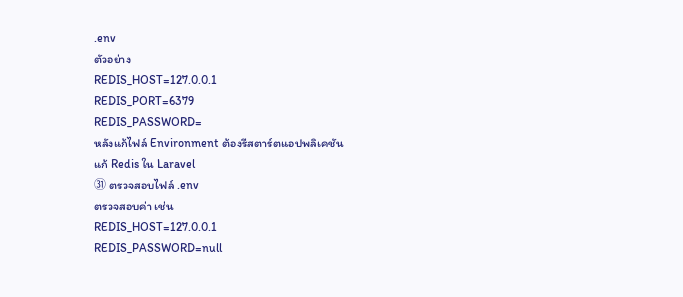.env
ตัวอย่าง
REDIS_HOST=127.0.0.1
REDIS_PORT=6379
REDIS_PASSWORD=
หลังแก้ไฟล์ Environment ต้องรีสตาร์ตแอปพลิเคชัน
แก้ Redis ใน Laravel
㉛ ตรวจสอบไฟล์ .env
ตรวจสอบค่า เช่น
REDIS_HOST=127.0.0.1
REDIS_PASSWORD=null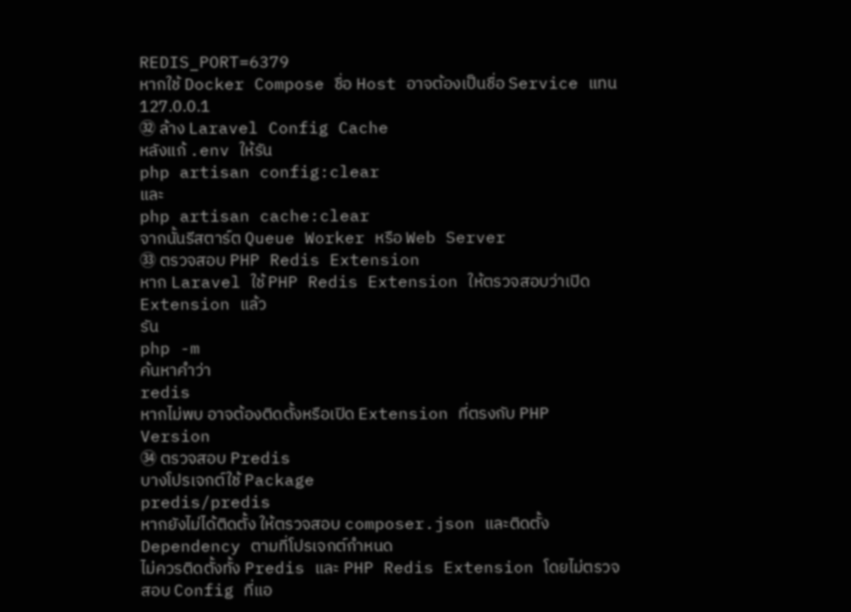REDIS_PORT=6379
หากใช้ Docker Compose ชื่อ Host อาจต้องเป็นชื่อ Service แทน 127.0.0.1
㉜ ล้าง Laravel Config Cache
หลังแก้ .env ให้รัน
php artisan config:clear
และ
php artisan cache:clear
จากนั้นรีสตาร์ต Queue Worker หรือ Web Server
㉝ ตรวจสอบ PHP Redis Extension
หาก Laravel ใช้ PHP Redis Extension ให้ตรวจสอบว่าเปิด Extension แล้ว
รัน
php -m
ค้นหาคำว่า
redis
หากไม่พบ อาจต้องติดตั้งหรือเปิด Extension ที่ตรงกับ PHP Version
㉞ ตรวจสอบ Predis
บางโปรเจกต์ใช้ Package
predis/predis
หากยังไม่ได้ติดตั้ง ให้ตรวจสอบ composer.json และติดตั้ง Dependency ตามที่โปรเจกต์กำหนด
ไม่ควรติดตั้งทั้ง Predis และ PHP Redis Extension โดยไม่ตรวจสอบ Config ที่แอ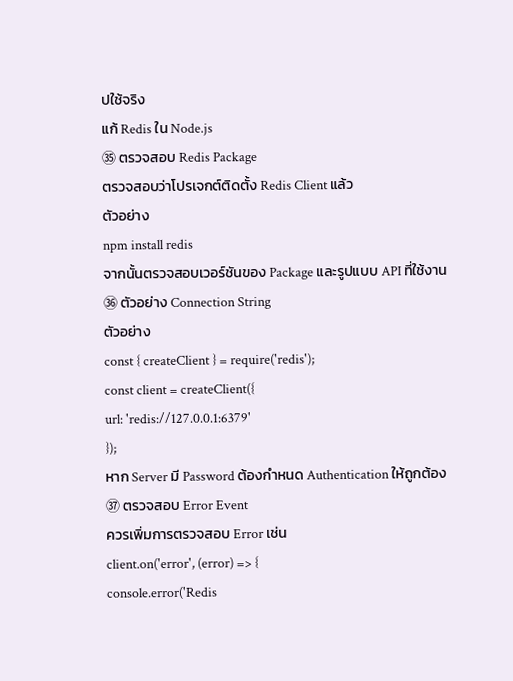ปใช้จริง
แก้ Redis ใน Node.js
㉟ ตรวจสอบ Redis Package
ตรวจสอบว่าโปรเจกต์ติดตั้ง Redis Client แล้ว
ตัวอย่าง
npm install redis
จากนั้นตรวจสอบเวอร์ชันของ Package และรูปแบบ API ที่ใช้งาน
㊱ ตัวอย่าง Connection String
ตัวอย่าง
const { createClient } = require('redis');
const client = createClient({
url: 'redis://127.0.0.1:6379'
});
หาก Server มี Password ต้องกำหนด Authentication ให้ถูกต้อง
㊲ ตรวจสอบ Error Event
ควรเพิ่มการตรวจสอบ Error เช่น
client.on('error', (error) => {
console.error('Redis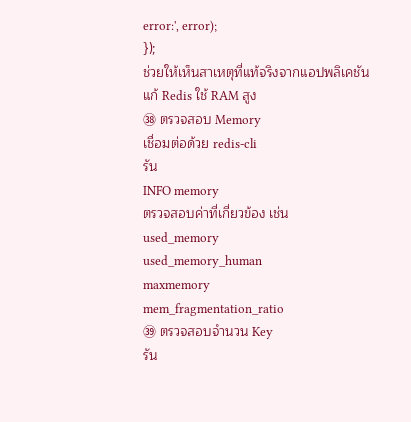error:', error);
});
ช่วยให้เห็นสาเหตุที่แท้จริงจากแอปพลิเคชัน
แก้ Redis ใช้ RAM สูง
㊳ ตรวจสอบ Memory
เชื่อมต่อด้วย redis-cli
รัน
INFO memory
ตรวจสอบค่าที่เกี่ยวข้อง เช่น
used_memory
used_memory_human
maxmemory
mem_fragmentation_ratio
㊴ ตรวจสอบจำนวน Key
รัน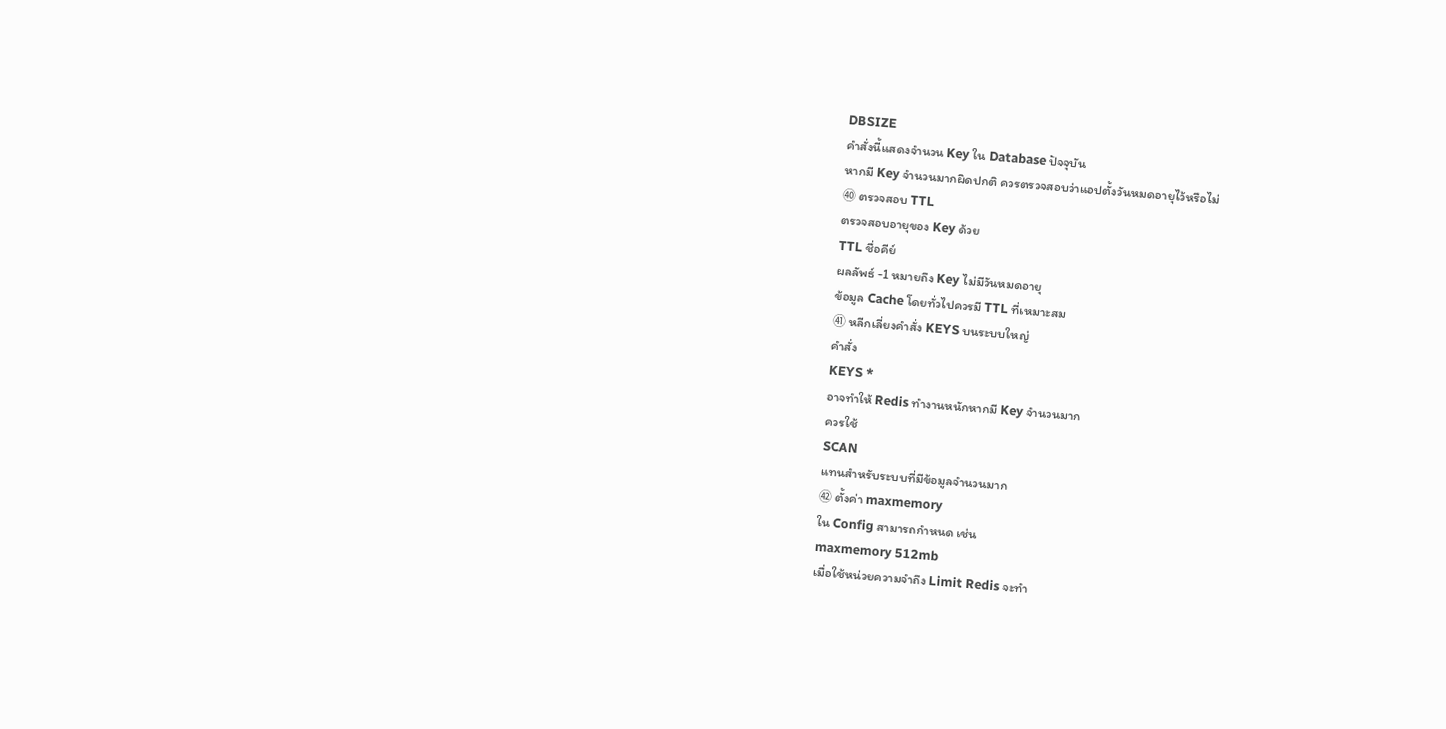DBSIZE
คำสั่งนี้แสดงจำนวน Key ใน Database ปัจจุบัน
หากมี Key จำนวนมากผิดปกติ ควรตรวจสอบว่าแอปตั้งวันหมดอายุไว้หรือไม่
㊵ ตรวจสอบ TTL
ตรวจสอบอายุของ Key ด้วย
TTL ชื่อคีย์
ผลลัพธ์ -1 หมายถึง Key ไม่มีวันหมดอายุ
ข้อมูล Cache โดยทั่วไปควรมี TTL ที่เหมาะสม
㊶ หลีกเลี่ยงคำสั่ง KEYS บนระบบใหญ่
คำสั่ง
KEYS *
อาจทำให้ Redis ทำงานหนักหากมี Key จำนวนมาก
ควรใช้
SCAN
แทนสำหรับระบบที่มีข้อมูลจำนวนมาก
㊷ ตั้งค่า maxmemory
ใน Config สามารถกำหนด เช่น
maxmemory 512mb
เมื่อใช้หน่วยความจำถึง Limit Redis จะทำ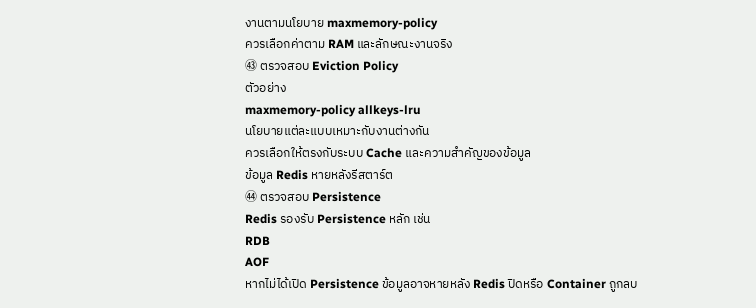งานตามนโยบาย maxmemory-policy
ควรเลือกค่าตาม RAM และลักษณะงานจริง
㊸ ตรวจสอบ Eviction Policy
ตัวอย่าง
maxmemory-policy allkeys-lru
นโยบายแต่ละแบบเหมาะกับงานต่างกัน
ควรเลือกให้ตรงกับระบบ Cache และความสำคัญของข้อมูล
ข้อมูล Redis หายหลังรีสตาร์ต
㊹ ตรวจสอบ Persistence
Redis รองรับ Persistence หลัก เช่น
RDB
AOF
หากไม่ได้เปิด Persistence ข้อมูลอาจหายหลัง Redis ปิดหรือ Container ถูกลบ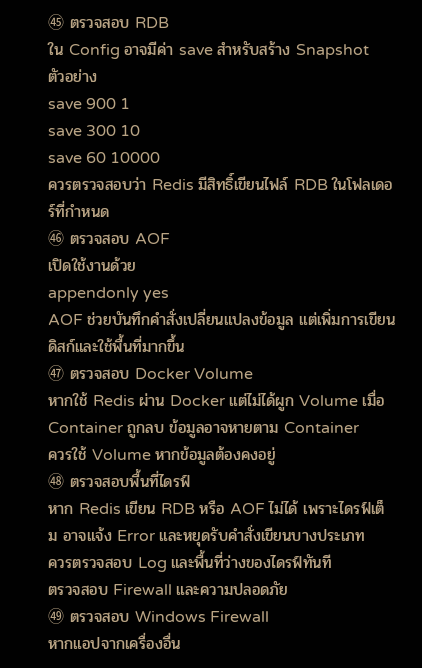㊺ ตรวจสอบ RDB
ใน Config อาจมีค่า save สำหรับสร้าง Snapshot
ตัวอย่าง
save 900 1
save 300 10
save 60 10000
ควรตรวจสอบว่า Redis มีสิทธิ์เขียนไฟล์ RDB ในโฟลเดอร์ที่กำหนด
㊻ ตรวจสอบ AOF
เปิดใช้งานด้วย
appendonly yes
AOF ช่วยบันทึกคำสั่งเปลี่ยนแปลงข้อมูล แต่เพิ่มการเขียนดิสก์และใช้พื้นที่มากขึ้น
㊼ ตรวจสอบ Docker Volume
หากใช้ Redis ผ่าน Docker แต่ไม่ได้ผูก Volume เมื่อ Container ถูกลบ ข้อมูลอาจหายตาม Container
ควรใช้ Volume หากข้อมูลต้องคงอยู่
㊽ ตรวจสอบพื้นที่ไดรฟ์
หาก Redis เขียน RDB หรือ AOF ไม่ได้ เพราะไดรฟ์เต็ม อาจแจ้ง Error และหยุดรับคำสั่งเขียนบางประเภท
ควรตรวจสอบ Log และพื้นที่ว่างของไดรฟ์ทันที
ตรวจสอบ Firewall และความปลอดภัย
㊾ ตรวจสอบ Windows Firewall
หากแอปจากเครื่องอื่น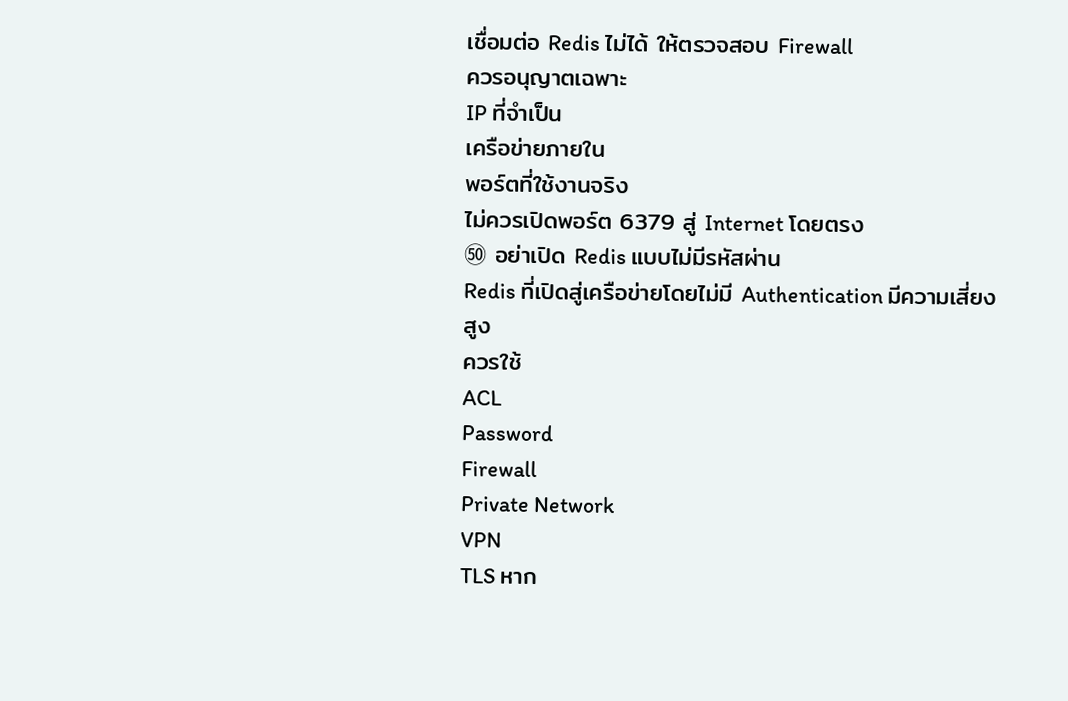เชื่อมต่อ Redis ไม่ได้ ให้ตรวจสอบ Firewall
ควรอนุญาตเฉพาะ
IP ที่จำเป็น
เครือข่ายภายใน
พอร์ตที่ใช้งานจริง
ไม่ควรเปิดพอร์ต 6379 สู่ Internet โดยตรง
㊿ อย่าเปิด Redis แบบไม่มีรหัสผ่าน
Redis ที่เปิดสู่เครือข่ายโดยไม่มี Authentication มีความเสี่ยงสูง
ควรใช้
ACL
Password
Firewall
Private Network
VPN
TLS หาก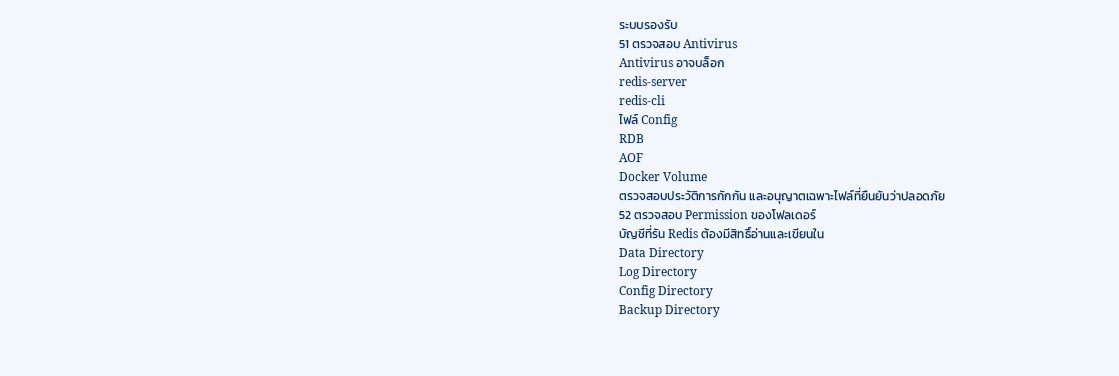ระบบรองรับ
51 ตรวจสอบ Antivirus
Antivirus อาจบล็อก
redis-server
redis-cli
ไฟล์ Config
RDB
AOF
Docker Volume
ตรวจสอบประวัติการกักกัน และอนุญาตเฉพาะไฟล์ที่ยืนยันว่าปลอดภัย
52 ตรวจสอบ Permission ของโฟลเดอร์
บัญชีที่รัน Redis ต้องมีสิทธิ์อ่านและเขียนใน
Data Directory
Log Directory
Config Directory
Backup Directory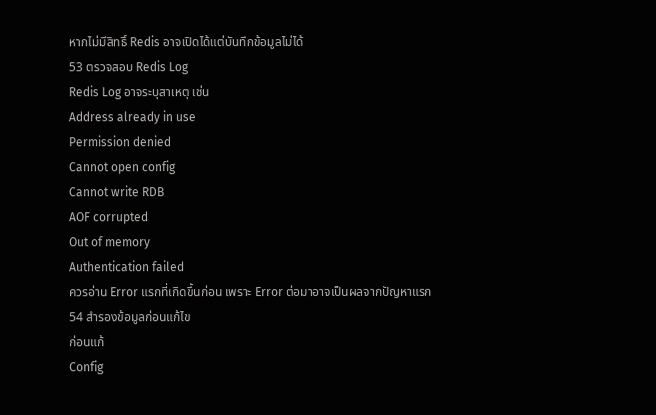หากไม่มีสิทธิ์ Redis อาจเปิดได้แต่บันทึกข้อมูลไม่ได้
53 ตรวจสอบ Redis Log
Redis Log อาจระบุสาเหตุ เช่น
Address already in use
Permission denied
Cannot open config
Cannot write RDB
AOF corrupted
Out of memory
Authentication failed
ควรอ่าน Error แรกที่เกิดขึ้นก่อน เพราะ Error ต่อมาอาจเป็นผลจากปัญหาแรก
54 สำรองข้อมูลก่อนแก้ไข
ก่อนแก้
Config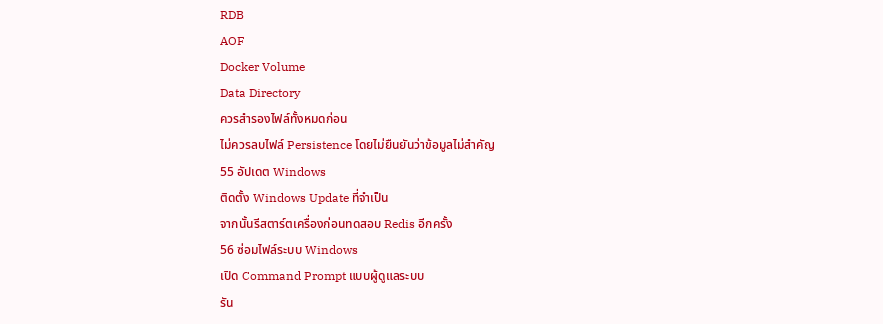RDB
AOF
Docker Volume
Data Directory
ควรสำรองไฟล์ทั้งหมดก่อน
ไม่ควรลบไฟล์ Persistence โดยไม่ยืนยันว่าข้อมูลไม่สำคัญ
55 อัปเดต Windows
ติดตั้ง Windows Update ที่จำเป็น
จากนั้นรีสตาร์ตเครื่องก่อนทดสอบ Redis อีกครั้ง
56 ซ่อมไฟล์ระบบ Windows
เปิด Command Prompt แบบผู้ดูแลระบบ
รัน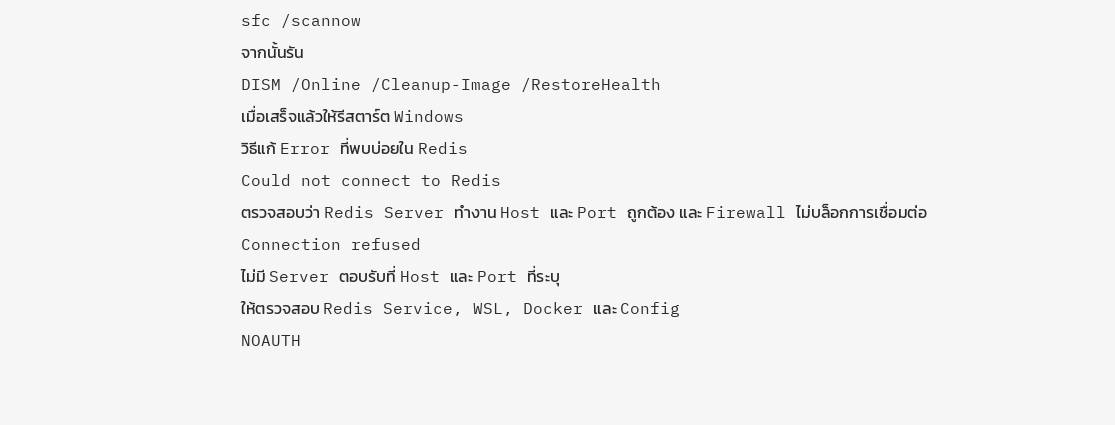sfc /scannow
จากนั้นรัน
DISM /Online /Cleanup-Image /RestoreHealth
เมื่อเสร็จแล้วให้รีสตาร์ต Windows
วิธีแก้ Error ที่พบบ่อยใน Redis
Could not connect to Redis
ตรวจสอบว่า Redis Server ทำงาน Host และ Port ถูกต้อง และ Firewall ไม่บล็อกการเชื่อมต่อ
Connection refused
ไม่มี Server ตอบรับที่ Host และ Port ที่ระบุ
ให้ตรวจสอบ Redis Service, WSL, Docker และ Config
NOAUTH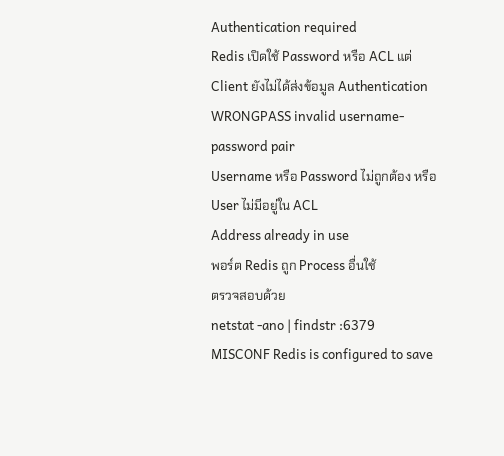Authentication required
Redis เปิดใช้ Password หรือ ACL แต่ Client ยังไม่ได้ส่งข้อมูล Authentication
WRONGPASS invalid username-password pair
Username หรือ Password ไม่ถูกต้อง หรือ User ไม่มีอยู่ใน ACL
Address already in use
พอร์ต Redis ถูก Process อื่นใช้
ตรวจสอบด้วย
netstat -ano | findstr :6379
MISCONF Redis is configured to save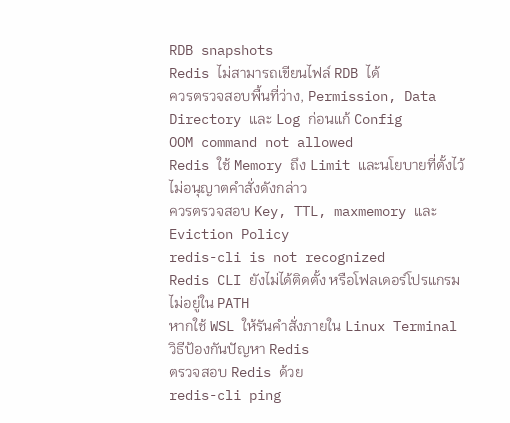RDB snapshots
Redis ไม่สามารถเขียนไฟล์ RDB ได้
ควรตรวจสอบพื้นที่ว่าง, Permission, Data Directory และ Log ก่อนแก้ Config
OOM command not allowed
Redis ใช้ Memory ถึง Limit และนโยบายที่ตั้งไว้ไม่อนุญาตคำสั่งดังกล่าว
ควรตรวจสอบ Key, TTL, maxmemory และ Eviction Policy
redis-cli is not recognized
Redis CLI ยังไม่ได้ติดตั้ง หรือโฟลเดอร์โปรแกรมไม่อยู่ใน PATH
หากใช้ WSL ให้รันคำสั่งภายใน Linux Terminal
วิธีป้องกันปัญหา Redis
ตรวจสอบ Redis ด้วย
redis-cli ping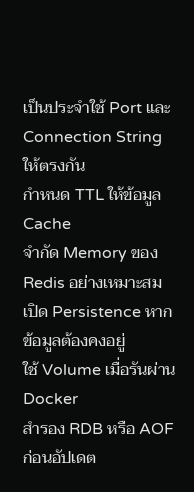เป็นประจำใช้ Port และ Connection String ให้ตรงกัน
กำหนด TTL ให้ข้อมูล Cache
จำกัด Memory ของ Redis อย่างเหมาะสม
เปิด Persistence หากข้อมูลต้องคงอยู่
ใช้ Volume เมื่อรันผ่าน Docker
สำรอง RDB หรือ AOF ก่อนอัปเดต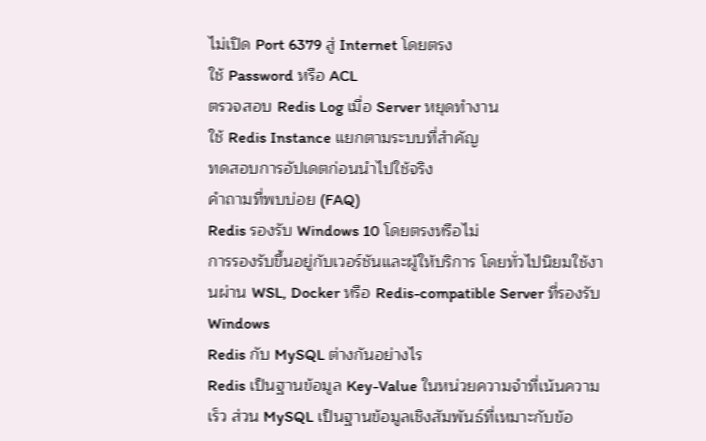ไม่เปิด Port 6379 สู่ Internet โดยตรง
ใช้ Password หรือ ACL
ตรวจสอบ Redis Log เมื่อ Server หยุดทำงาน
ใช้ Redis Instance แยกตามระบบที่สำคัญ
ทดสอบการอัปเดตก่อนนำไปใช้จริง
คำถามที่พบบ่อย (FAQ)
Redis รองรับ Windows 10 โดยตรงหรือไม่
การรองรับขึ้นอยู่กับเวอร์ชันและผู้ให้บริการ โดยทั่วไปนิยมใช้งานผ่าน WSL, Docker หรือ Redis-compatible Server ที่รองรับ Windows
Redis กับ MySQL ต่างกันอย่างไร
Redis เป็นฐานข้อมูล Key-Value ในหน่วยความจำที่เน้นความเร็ว ส่วน MySQL เป็นฐานข้อมูลเชิงสัมพันธ์ที่เหมาะกับข้อ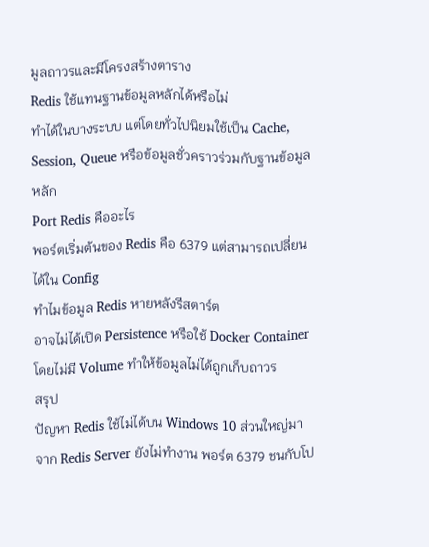มูลถาวรและมีโครงสร้างตาราง
Redis ใช้แทนฐานข้อมูลหลักได้หรือไม่
ทำได้ในบางระบบ แต่โดยทั่วไปนิยมใช้เป็น Cache, Session, Queue หรือข้อมูลชั่วคราวร่วมกับฐานข้อมูลหลัก
Port Redis คืออะไร
พอร์ตเริ่มต้นของ Redis คือ 6379 แต่สามารถเปลี่ยนได้ใน Config
ทำไมข้อมูล Redis หายหลังรีสตาร์ต
อาจไม่ได้เปิด Persistence หรือใช้ Docker Container โดยไม่มี Volume ทำให้ข้อมูลไม่ได้ถูกเก็บถาวร
สรุป
ปัญหา Redis ใช้ไม่ได้บน Windows 10 ส่วนใหญ่มาจาก Redis Server ยังไม่ทำงาน พอร์ต 6379 ชนกับโป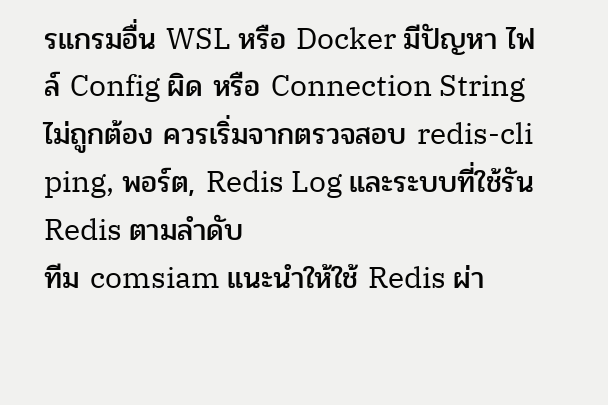รแกรมอื่น WSL หรือ Docker มีปัญหา ไฟล์ Config ผิด หรือ Connection String ไม่ถูกต้อง ควรเริ่มจากตรวจสอบ redis-cli ping, พอร์ต, Redis Log และระบบที่ใช้รัน Redis ตามลำดับ
ทีม comsiam แนะนำให้ใช้ Redis ผ่า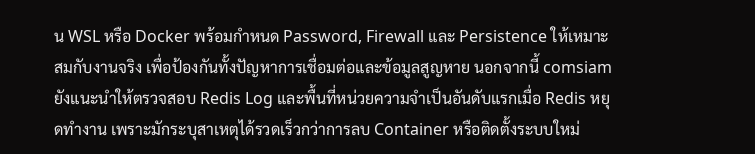น WSL หรือ Docker พร้อมกำหนด Password, Firewall และ Persistence ให้เหมาะสมกับงานจริง เพื่อป้องกันทั้งปัญหาการเชื่อมต่อและข้อมูลสูญหาย นอกจากนี้ comsiam ยังแนะนำให้ตรวจสอบ Redis Log และพื้นที่หน่วยความจำเป็นอันดับแรกเมื่อ Redis หยุดทำงาน เพราะมักระบุสาเหตุได้รวดเร็วกว่าการลบ Container หรือติดตั้งระบบใหม่